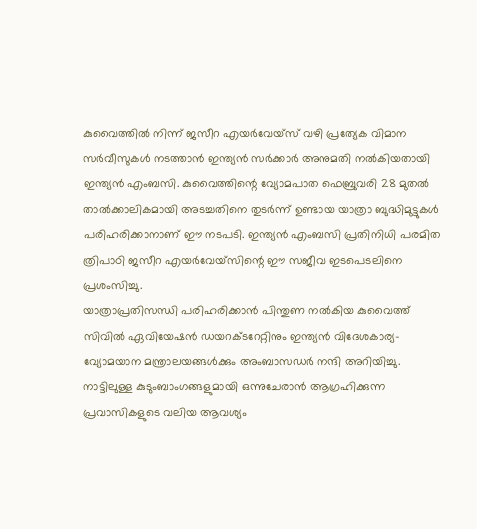കുവൈത്തിൽ നിന്ന് ജസീറ എയർവേയ്സ് വഴി പ്രത്യേക വിമാന സർവീസുകൾ നടത്താൻ ഇന്ത്യൻ സർക്കാർ അനുമതി നൽകിയതായി ഇന്ത്യൻ എംബസി. കുവൈത്തിന്റെ വ്യോമപാത ഫെബ്രുവരി 28 മുതൽ താൽക്കാലികമായി അടച്ചതിനെ തുടർന്ന് ഉണ്ടായ യാത്രാ ബുദ്ധിമുട്ടുകൾ പരിഹരിക്കാനാണ് ഈ നടപടി. ഇന്ത്യൻ എംബസി പ്രതിനിധി പരമിത ത്രിപാഠി ജസീറ എയർവേയ്സിന്റെ ഈ സജീവ ഇടപെടലിനെ പ്രശംസിച്ചു.
യാത്രാപ്രതിസന്ധി പരിഹരിക്കാൻ പിന്തുണ നൽകിയ കുവൈത്ത് സിവിൽ ഏവിയേഷൻ ഡയറക്ടറേറ്റിനും ഇന്ത്യൻ വിദേശകാര്യ-വ്യോമയാന മന്ത്രാലയങ്ങൾക്കും അംബാസഡർ നന്ദി അറിയിച്ചു. നാട്ടിലുള്ള കുടുംബാംഗങ്ങളുമായി ഒന്നുചേരാൻ ആഗ്രഹിക്കുന്ന പ്രവാസികളുടെ വലിയ ആവശ്യം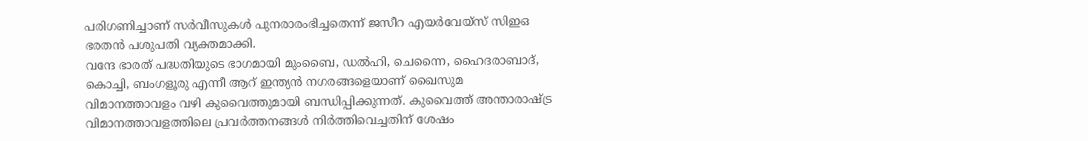പരിഗണിച്ചാണ് സർവീസുകൾ പുനരാരംഭിച്ചതെന്ന് ജസീറ എയർവേയ്സ് സിഇഒ ഭരതൻ പശുപതി വ്യക്തമാക്കി.
വന്ദേ ഭാരത് പദ്ധതിയുടെ ഭാഗമായി മുംബൈ, ഡൽഹി, ചെന്നൈ, ഹൈദരാബാദ്, കൊച്ചി, ബംഗളൂരു എന്നീ ആറ് ഇന്ത്യൻ നഗരങ്ങളെയാണ് ഖൈസുമ വിമാനത്താവളം വഴി കുവൈത്തുമായി ബന്ധിപ്പിക്കുന്നത്. കുവൈത്ത് അന്താരാഷ്ട്ര വിമാനത്താവളത്തിലെ പ്രവർത്തനങ്ങൾ നിർത്തിവെച്ചതിന് ശേഷം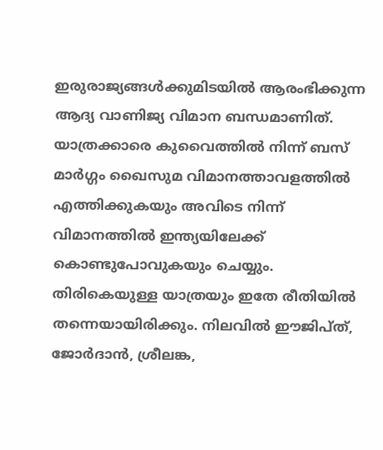ഇരുരാജ്യങ്ങൾക്കുമിടയിൽ ആരംഭിക്കുന്ന ആദ്യ വാണിജ്യ വിമാന ബന്ധമാണിത്.
യാത്രക്കാരെ കുവൈത്തിൽ നിന്ന് ബസ് മാർഗ്ഗം ഖൈസുമ വിമാനത്താവളത്തിൽ എത്തിക്കുകയും അവിടെ നിന്ന് വിമാനത്തിൽ ഇന്ത്യയിലേക്ക് കൊണ്ടുപോവുകയും ചെയ്യും. തിരികെയുള്ള യാത്രയും ഇതേ രീതിയിൽ തന്നെയായിരിക്കും. നിലവിൽ ഈജിപ്ത്, ജോർദാൻ, ശ്രീലങ്ക,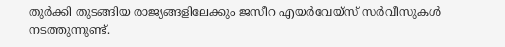തുർക്കി തുടങ്ങിയ രാജ്യങ്ങളിലേക്കും ജസീറ എയർവേയ്സ് സർവീസുകൾ നടത്തുന്നുണ്ട്.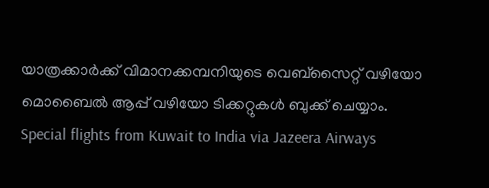യാത്രക്കാർക്ക് വിമാനക്കമ്പനിയുടെ വെബ്സൈറ്റ് വഴിയോ മൊബൈൽ ആപ്പ് വഴിയോ ടിക്കറ്റുകൾ ബുക്ക് ചെയ്യാം.
Special flights from Kuwait to India via Jazeera Airways